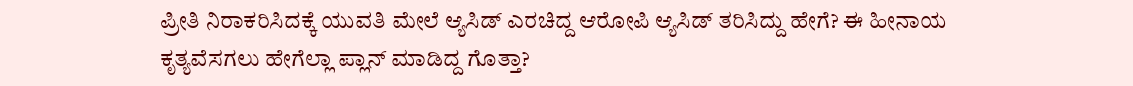ಪ್ರೀತಿ ನಿರಾಕರಿಸಿದಕ್ಕೆ ಯುವತಿ ಮೇಲೆ ಆ್ಯಸಿಡ್ ಎರಚಿದ್ದ ಆರೋಪಿ ಆ್ಯಸಿಡ್ ತರಿಸಿದ್ದು ಹೇಗೆ? ಈ ಹೀನಾಯ ಕೃತ್ಯವೆಸಗಲು ಹೇಗೆಲ್ಲಾ ಪ್ಲಾ‌ನ್ ಮಾಡಿದ್ದ ಗೊತ್ತಾ?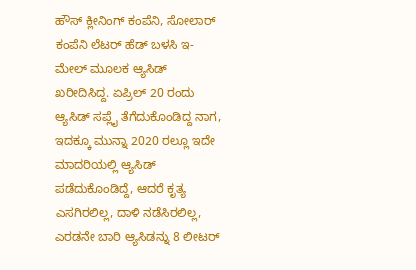ಹೌಸ್ ಕ್ಲೀನಿಂಗ್ ಕಂಪೆನಿ, ಸೋಲಾರ್ ಕಂಪೆನಿ ಲೆಟರ್ ಹೆಡ್ ಬಳಸಿ ಇ-ಮೇಲ್ ಮೂಲಕ ಆ್ಯಸಿಡ್ ಖರೀದಿಸಿದ್ದ. ಏಪ್ರಿಲ್ 20 ರಂದು ಆ್ಯಸಿಡ್ ಸಪ್ಲೈ ತೆಗೆದುಕೊಂಡಿದ್ದ ನಾಗ, ಇದಕ್ಕೂ ಮುನ್ನಾ 2020 ರಲ್ಲೂ ಇದೇ ಮಾದರಿಯಲ್ಲಿ ಆ್ಯಸಿಡ್ ಪಡೆದುಕೊಂಡಿದ್ದೆ, ಆದರೆ ಕೃತ್ಯ ಎಸಗಿರಲಿಲ್ಲ, ದಾಳಿ ನಡೆಸಿರಲಿಲ್ಲ, ಎರಡನೇ ಬಾರಿ ಆ್ಯಸಿಡನ್ನು 8 ಲೀಟರ್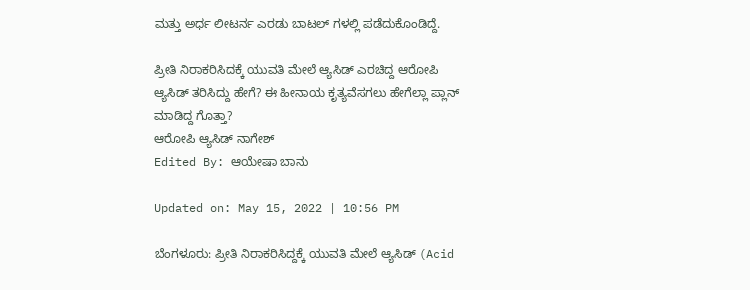ಮತ್ತು ಅರ್ಧ ಲೀಟರ್ನ ಎರಡು ಬಾಟಲ್ ಗಳಲ್ಲಿ ಪಡೆದುಕೊಂಡಿದ್ದೆ.

ಪ್ರೀತಿ ನಿರಾಕರಿಸಿದಕ್ಕೆ ಯುವತಿ ಮೇಲೆ ಆ್ಯಸಿಡ್ ಎರಚಿದ್ದ ಆರೋಪಿ ಆ್ಯಸಿಡ್ ತರಿಸಿದ್ದು ಹೇಗೆ? ಈ ಹೀನಾಯ ಕೃತ್ಯವೆಸಗಲು ಹೇಗೆಲ್ಲಾ ಪ್ಲಾ‌ನ್ ಮಾಡಿದ್ದ ಗೊತ್ತಾ?
ಆರೋಪಿ ಆ್ಯಸಿಡ್ ನಾಗೇಶ್
Edited By: ಆಯೇಷಾ ಬಾನು

Updated on: May 15, 2022 | 10:56 PM

ಬೆಂಗಳೂರು: ಪ್ರೀತಿ ನಿರಾಕರಿಸಿದ್ದಕ್ಕೆ ಯುವತಿ ಮೇಲೆ ಆ್ಯಸಿಡ್ (Acid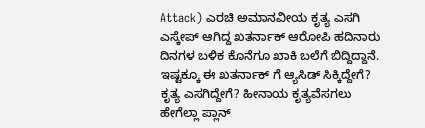Attack) ಎರಚಿ ಅಮಾನವೀಯ ಕೃತ್ಯ ಎಸಗಿ ಎಸ್ಕೇಪ್ ಆಗಿದ್ದ ಖತರ್ನಾಕ್ ಆರೋಪಿ ಹದಿನಾರು ದಿನಗಳ ಬಳಿಕ ಕೊನೆಗೂ ಖಾಕಿ ಬಲೆಗೆ ಬಿದ್ದಿದ್ದಾನೆ. ಇಷ್ಟಕ್ಕೂ ಈ ಖತರ್ನಾಕ್ ಗೆ ಆ್ಯಸಿಡ್ ಸಿಕ್ಕಿದ್ದೇಗೆ? ಕೃತ್ಯ ಎಸಗಿದ್ದೇಗೆ? ಹೀನಾಯ ಕೃತ್ಯವೆಸಗಲು ಹೇಗೆಲ್ಲಾ ಪ್ಲಾ‌ನ್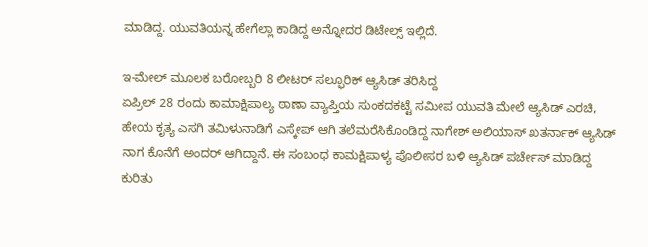ಮಾಡಿದ್ದ. ಯುವತಿಯನ್ನ ಹೇಗೆಲ್ಲಾ ಕಾಡಿದ್ದ ಅನ್ನೋದರ ಡಿಟೇಲ್ಸ್ ಇಲ್ಲಿದೆ.

ಇ-ಮೇಲ್ ಮೂಲಕ ಬರೋಬ್ಬರಿ 8 ಲೀಟರ್ ಸಲ್ಫೂರಿಕ್ ಆ್ಯಸಿಡ್ ತರಿಸಿದ್ದ
ಏಪ್ರಿಲ್ 28 ರಂದು ಕಾಮಾಕ್ಷಿಪಾಲ್ಯ ಠಾಣಾ ವ್ಯಾಪ್ತಿಯ ಸುಂಕದಕಟ್ಟೆ ಸಮೀಪ ಯುವತಿ ಮೇಲೆ ಆ್ಯಸಿಡ್ ಎರಚಿ, ಹೇಯ ಕೃತ್ಯ ಎಸಗಿ ತಮಿಳುನಾಡಿಗೆ ಎಸ್ಕೇಪ್ ಆಗಿ ತಲೆಮರೆಸಿಕೊಂಡಿದ್ದ ನಾಗೇಶ್ ಅಲಿಯಾಸ್ ಖತರ್ನಾಕ್ ಆ್ಯಸಿಡ್ ನಾಗ ಕೊನೆಗೆ ಅಂದರ್ ಆಗಿದ್ದಾನೆ. ಈ ಸಂಬಂಧ ಕಾಮಕ್ಷಿಪಾಳ್ಯ ಪೊಲೀಸರ ಬಳಿ ಆ್ಯಸಿಡ್ ಪರ್ಚೇಸ್ ಮಾಡಿದ್ದ ಕುರಿತು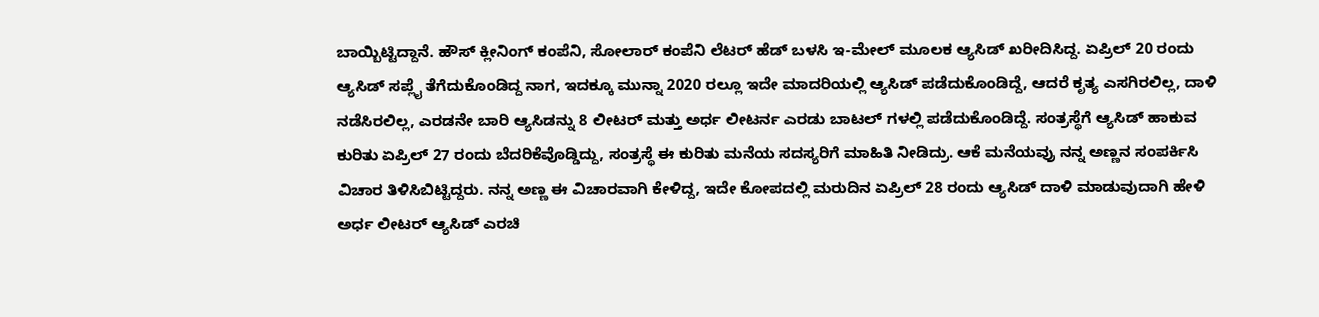ಬಾಯ್ಬಿಟ್ಟಿದ್ದಾನೆ. ಹೌಸ್ ಕ್ಲೀನಿಂಗ್ ಕಂಪೆನಿ, ಸೋಲಾರ್ ಕಂಪೆನಿ ಲೆಟರ್ ಹೆಡ್ ಬಳಸಿ ಇ-ಮೇಲ್ ಮೂಲಕ ಆ್ಯಸಿಡ್ ಖರೀದಿಸಿದ್ದ. ಏಪ್ರಿಲ್ 20 ರಂದು ಆ್ಯಸಿಡ್ ಸಪ್ಲೈ ತೆಗೆದುಕೊಂಡಿದ್ದ ನಾಗ, ಇದಕ್ಕೂ ಮುನ್ನಾ 2020 ರಲ್ಲೂ ಇದೇ ಮಾದರಿಯಲ್ಲಿ ಆ್ಯಸಿಡ್ ಪಡೆದುಕೊಂಡಿದ್ದೆ, ಆದರೆ ಕೃತ್ಯ ಎಸಗಿರಲಿಲ್ಲ, ದಾಳಿ ನಡೆಸಿರಲಿಲ್ಲ, ಎರಡನೇ ಬಾರಿ ಆ್ಯಸಿಡನ್ನು 8 ಲೀಟರ್ ಮತ್ತು ಅರ್ಧ ಲೀಟರ್ನ ಎರಡು ಬಾಟಲ್ ಗಳಲ್ಲಿ ಪಡೆದುಕೊಂಡಿದ್ದೆ. ಸಂತ್ರಸ್ಥೆಗೆ ಆ್ಯಸಿಡ್ ಹಾಕುವ ಕುರಿತು ಏಪ್ರಿಲ್ 27 ರಂದು ಬೆದರಿಕೆವೊಡ್ಡಿದ್ದು, ಸಂತ್ರಸ್ಥೆ ಈ ಕುರಿತು ಮನೆಯ ಸದಸ್ಯರಿಗೆ ಮಾಹಿತಿ ನೀಡಿದ್ರು. ಆಕೆ ಮನೆಯವ್ರು ನನ್ನ ಅಣ್ಣನ ಸಂಪರ್ಕಿಸಿ ವಿಚಾರ ತಿಳಿಸಿಬಿಟ್ಟಿದ್ದರು. ನನ್ನ ಅಣ್ಣ ಈ ವಿಚಾರವಾಗಿ ಕೇಳಿದ್ದ, ಇದೇ ಕೋಪದಲ್ಲಿ ಮರುದಿನ ಏಪ್ರಿಲ್ 28 ರಂದು ಆ್ಯಸಿಡ್ ದಾಳಿ ಮಾಡುವುದಾಗಿ ಹೇಳಿ ಅರ್ಧ ಲೀಟರ್ ಆ್ಯಸಿಡ್ ಎರಚಿ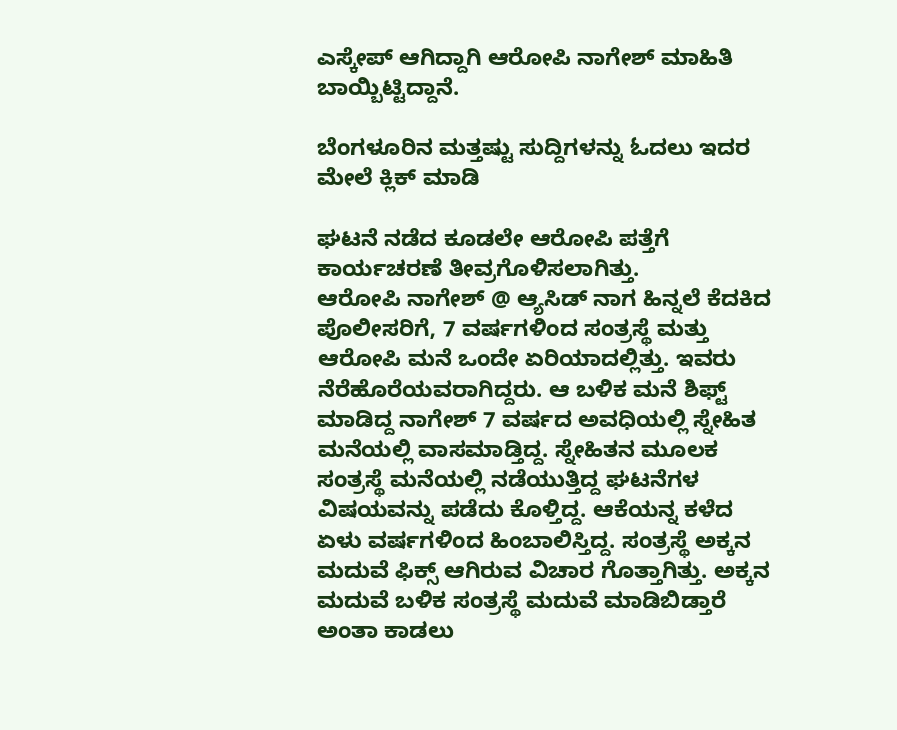ಎಸ್ಕೇಪ್ ಆಗಿದ್ದಾಗಿ ಆರೋಪಿ ನಾಗೇಶ್ ಮಾಹಿತಿ ಬಾಯ್ಬಿಟ್ಟಿದ್ದಾನೆ.

ಬೆಂಗಳೂರಿನ ಮತ್ತಷ್ಟು ಸುದ್ದಿಗಳನ್ನು ಓದಲು ಇದರ ಮೇಲೆ ಕ್ಲಿಕ್ ಮಾಡಿ

ಘಟನೆ ನಡೆದ ಕೂಡಲೇ ಆರೋಪಿ ಪತ್ತೆಗೆ ಕಾರ್ಯಚರಣೆ ತೀವ್ರಗೊಳಿಸಲಾಗಿತ್ತು.
ಆರೋಪಿ ನಾಗೇಶ್ @ ಆ್ಯಸಿಡ್ ನಾಗ ಹಿನ್ನಲೆ ಕೆದಕಿದ ಪೊಲೀಸರಿಗೆ, 7 ವರ್ಷಗಳಿಂದ ಸಂತ್ರಸ್ಥೆ ಮತ್ತು ಆರೋಪಿ ಮನೆ ಒಂದೇ ಏರಿಯಾದಲ್ಲಿತ್ತು. ಇವರು ನೆರೆಹೊರೆಯವರಾಗಿದ್ದರು. ಆ ಬಳಿಕ ಮನೆ ಶಿಫ್ಟ್ ಮಾಡಿದ್ದ ನಾಗೇಶ್ 7 ವರ್ಷದ ಅವಧಿಯಲ್ಲಿ ಸ್ನೇಹಿತ ಮನೆಯಲ್ಲಿ ವಾಸಮಾಡ್ತಿದ್ದ. ಸ್ನೇಹಿತನ ಮೂಲಕ ಸಂತ್ರಸ್ಥೆ ಮನೆಯಲ್ಲಿ ನಡೆಯುತ್ತಿದ್ದ ಘಟನೆಗಳ ವಿಷಯವನ್ನು ಪಡೆದು ಕೊಳ್ತಿದ್ದ. ಆಕೆಯನ್ನ ಕಳೆದ ಏಳು ವರ್ಷಗಳಿಂದ ಹಿಂಬಾಲಿಸ್ತಿದ್ದ. ಸಂತ್ರಸ್ಥೆ ಅಕ್ಕನ ಮದುವೆ ಫಿಕ್ಸ್ ಆಗಿರುವ ವಿಚಾರ ಗೊತ್ತಾಗಿತ್ತು. ಅಕ್ಕನ ಮದುವೆ ಬಳಿಕ ಸಂತ್ರಸ್ಥೆ ಮದುವೆ ಮಾಡಿಬಿಡ್ತಾರೆ ಅಂತಾ ಕಾಡಲು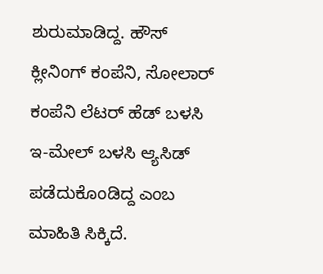ಶುರುಮಾಡಿದ್ದ. ಹೌಸ್ ಕ್ಲೀನಿಂಗ್ ಕಂಪೆನಿ, ಸೋಲಾರ್ ಕಂಪೆನಿ ಲೆಟರ್ ಹೆಡ್ ಬಳಸಿ ಇ-ಮೇಲ್ ಬಳಸಿ ಆ್ಯಸಿಡ್ ಪಡೆದುಕೊಂಡಿದ್ದ ಎಂಬ ಮಾಹಿತಿ ಸಿಕ್ಕಿದೆ.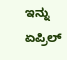ಇನ್ನು ಏಪ್ರಿಲ್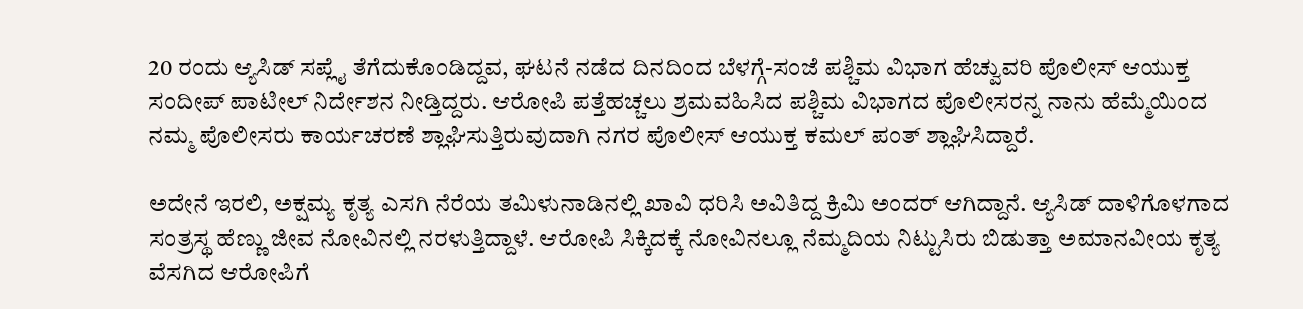20 ರಂದು ಆ್ಯಸಿಡ್ ಸಪ್ಲೈ ತೆಗೆದುಕೊಂಡಿದ್ದವ, ಘಟನೆ ನಡೆದ ದಿನದಿಂದ ಬೆಳಗ್ಗೆ-ಸಂಜೆ ಪಶ್ಚಿಮ‌ ವಿಭಾಗ ಹೆಚ್ವುವರಿ ಪೊಲೀಸ್ ಆಯುಕ್ತ ಸಂದೀಪ್ ಪಾಟೀಲ್ ನಿರ್ದೇಶನ ನೀಡ್ತಿದ್ದರು. ಆರೋಪಿ ಪತ್ತೆಹಚ್ಚಲು ಶ್ರಮವಹಿಸಿದ ಪಶ್ಚಿಮ ವಿಭಾಗದ ಪೊಲೀಸರನ್ನ ನಾನು ಹೆಮ್ಮೆಯಿಂದ ನಮ್ಮ ಪೊಲೀಸರು ಕಾರ್ಯಚರಣೆ ಶ್ಲಾಘಿಸುತ್ತಿರುವುದಾಗಿ ನಗರ ಪೊಲೀಸ್ ಆಯುಕ್ತ ಕಮಲ್ ಪಂತ್ ಶ್ಲಾಘಿಸಿದ್ದಾರೆ.

ಅದೇನೆ ಇರಲಿ, ಅಕ್ಷಮ್ಯ ಕೃತ್ಯ ಎಸಗಿ ನೆರೆಯ ತಮಿಳುನಾಡಿನಲ್ಲಿ ಖಾವಿ ಧರಿಸಿ ಅವಿತಿದ್ದ ಕ್ರಿಮಿ ಅಂದರ್ ಆಗಿದ್ದಾನೆ. ಆ್ಯಸಿಡ್ ದಾಳಿಗೊಳಗಾದ ಸಂತ್ರಸ್ಥ ಹೆಣ್ಣು ಜೀವ ನೋವಿನಲ್ಲಿ ನರಳುತ್ತಿದ್ದಾಳೆ. ಆರೋಪಿ ಸಿಕ್ಕಿದಕ್ಕೆ ನೋವಿನಲ್ಲೂ ನೆಮ್ಮದಿಯ ನಿಟ್ಟುಸಿರು ಬಿಡುತ್ತಾ ಅಮಾನವೀಯ ಕೃತ್ಯ ವೆಸಗಿದ ಆರೋಪಿಗೆ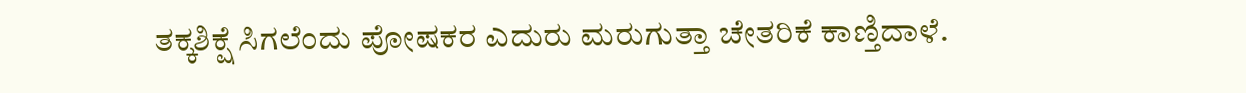ತಕ್ಕಶಿಕ್ಷೆ ಸಿಗಲೆಂದು ಪೋಷಕರ ಎದುರು ಮರುಗುತ್ತಾ ಚೇತರಿಕೆ ಕಾಣ್ತಿದಾಳೆ.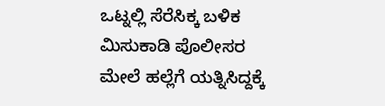ಒಟ್ನಲ್ಲಿ ಸೆರೆಸಿಕ್ಕ ಬಳಿಕ ಮಿಸುಕಾಡಿ ಪೊಲೀಸರ ಮೇಲೆ ಹಲ್ಲೆಗೆ ಯತ್ನಿಸಿದ್ದಕ್ಕೆ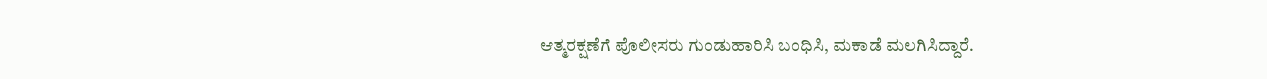ಆತ್ಮರಕ್ಷಣೆಗೆ ಪೊಲೀಸರು ಗುಂಡುಹಾರಿಸಿ ಬಂಧಿಸಿ, ಮಕಾಡೆ ಮಲಗಿಸಿದ್ದಾರೆ.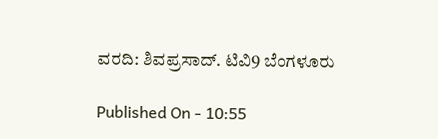ವರದಿ: ಶಿವಪ್ರಸಾದ್. ಟಿವಿ9 ಬೆಂಗಳೂರು

Published On - 10:55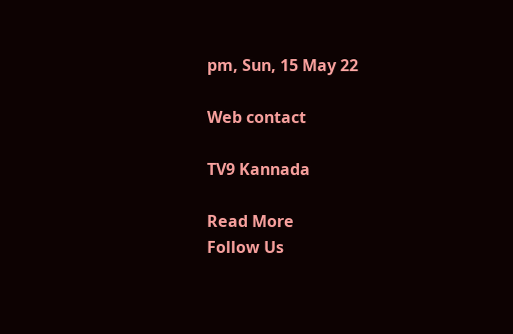pm, Sun, 15 May 22

Web contact

TV9 Kannada

Read More
Follow Us